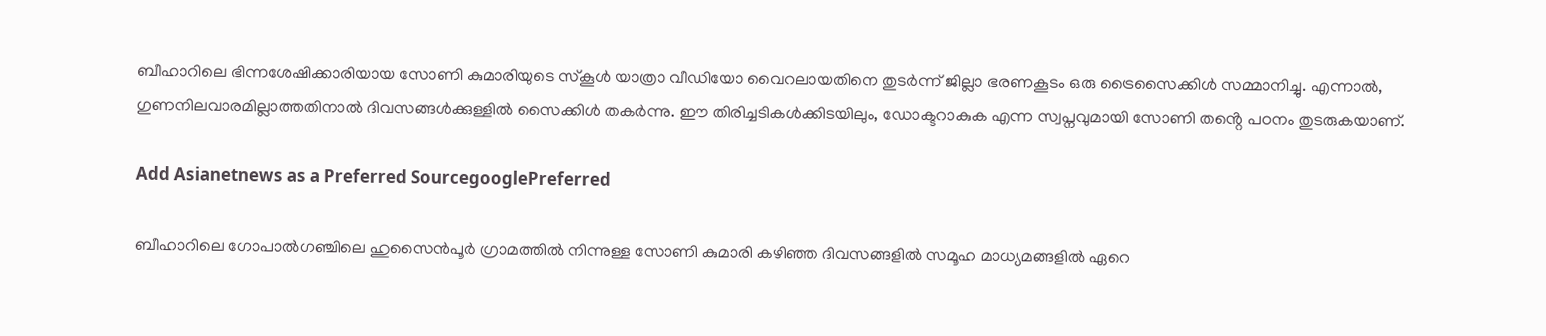ബീഹാറിലെ ഭിന്നശേഷിക്കാരിയായ സോണി കുമാരിയുടെ സ്കൂൾ യാത്രാ വീഡിയോ വൈറലായതിനെ തുടർന്ന് ജില്ലാ ഭരണകൂടം ഒരു ട്രൈസൈക്കിൾ സമ്മാനിച്ചു. എന്നാൽ, ഗുണനിലവാരമില്ലാത്തതിനാൽ ദിവസങ്ങൾക്കുള്ളിൽ സൈക്കിൾ തകർന്നു. ഈ തിരിച്ചടികൾക്കിടയിലും, ഡോക്ടറാകുക എന്ന സ്വപ്നവുമായി സോണി തൻ്റെ പഠനം തുടരുകയാണ്.

Add Asianetnews as a Preferred SourcegooglePreferred

ബീഹാറിലെ ഗോപാൽഗഞ്ചിലെ ഹുസൈൻപൂർ ഗ്രാമത്തിൽ നിന്നുള്ള സോണി കുമാരി കഴിഞ്ഞ ദിവസങ്ങളിൽ സമൂഹ മാധ്യമങ്ങളിൽ ഏറെ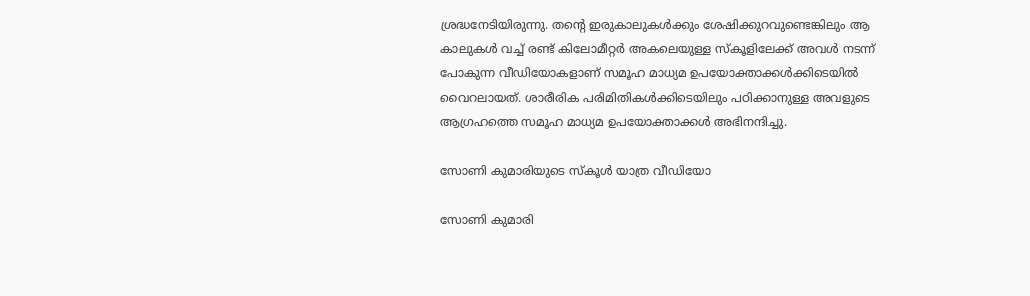ശ്രദ്ധനേടിയിരുന്നു. തന്‍റെ ഇരുകാലുകൾക്കും ശേഷിക്കുറവുണ്ടെങ്കിലും ആ കാലുകൾ വച്ച് രണ്ട് കിലോമീറ്റർ അകലെയുള്ള സ്കൂളിലേക്ക് അവൾ നടന്ന് പോകുന്ന വീഡിയോകളാണ് സമൂഹ മാധ്യമ ഉപയോക്താക്കൾക്കിടെയിൽ വൈറലായത്. ശാരീരിക പരിമിതികൾക്കിടെയിലും പഠിക്കാനുള്ള അവളുടെ ആഗ്രഹത്തെ സമൂഹ മാധ്യമ ഉപയോക്താക്കൾ അഭിനന്ദിച്ചു.

സോണി കുമാരിയുടെ സ്കൂൾ യാത്ര വീഡിയോ

സോണി കുമാരി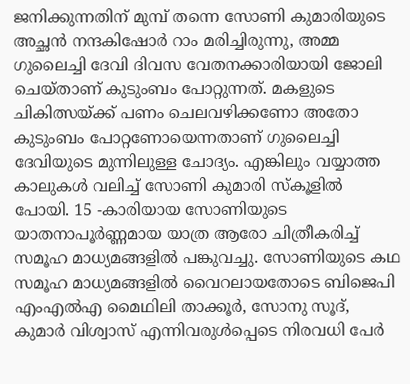ജനിക്കുന്നതിന് മുമ്പ് തന്നെ സോണി കുമാരിയുടെ അച്ഛൻ നന്ദകിഷോർ റാം മരിച്ചിരുന്നു, അമ്മ ഗുലൈച്ചി ദേവി ദിവസ വേതനക്കാരിയായി ജോലി ചെയ്താണ് കുടുംബം പോറ്റുന്നത്. മകളുടെ ചികിത്സയ്ക്ക് പണം ചെലവഴിക്കണോ അതോ കുടുംബം പോറ്റണോയെന്നതാണ് ഗുലൈച്ചി ദേവിയുടെ മുന്നിലുള്ള ചോദ്യം. എങ്കിലും വയ്യാത്ത കാലുകൾ വലിച്ച് സോണി കുമാരി സ്കൂളിൽ പോയി. 15 -കാരിയായ സോണിയുടെ യാതനാപൂർണ്ണമായ യാത്ര ആരോ ചിത്രീകരിച്ച് സമൂഹ മാധ്യമങ്ങളിൽ പങ്കുവച്ചു. സോണിയുടെ കഥ സമൂഹ മാധ്യമങ്ങളിൽ വൈറലായതോടെ ബിജെപി എംഎൽഎ മൈഥിലി താക്കൂർ, സോനു സൂദ്, കുമാർ വിശ്വാസ് എന്നിവരുൾപ്പെടെ നിരവധി പേർ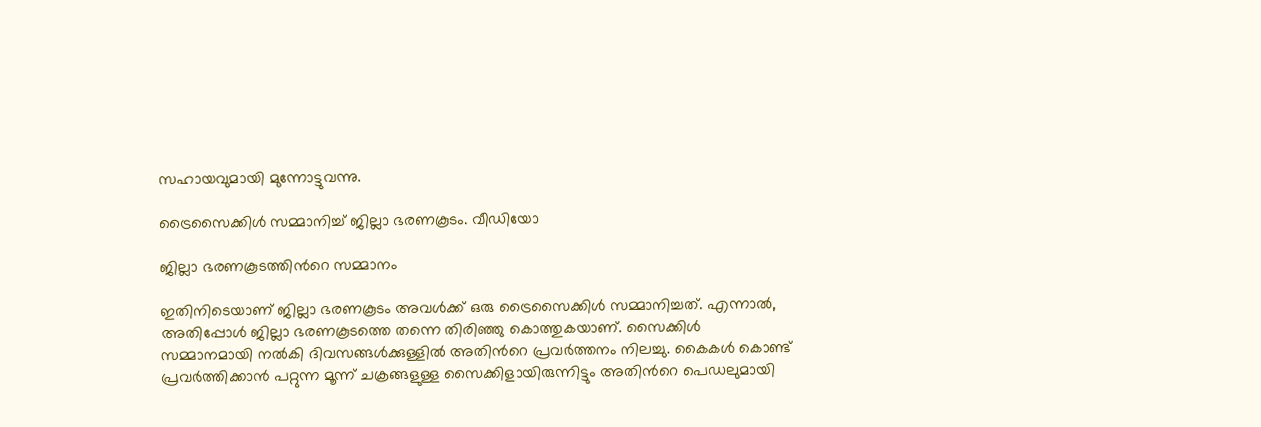സഹായവുമായി മുന്നോട്ടുവന്നു.

ട്രൈസൈക്കിൾ സമ്മാനിച്ച് ജില്ലാ ഭരണകൂടം. വീഡിയോ

ജില്ലാ ഭരണകൂടത്തിന്‍റെ സമ്മാനം

ഇതിനിടെയാണ് ജില്ലാ ഭരണകൂടം അവൾക്ക് ഒരു ട്രൈസൈക്കിൾ സമ്മാനിച്ചത്. എന്നാൽ, അതിപ്പോൾ ജില്ലാ ഭരണകൂടത്തെ തന്നെ തിരിഞ്ഞു കൊത്തുകയാണ്. സൈക്കിൾ സമ്മാനമായി നൽകി ദിവസങ്ങൾക്കുള്ളിൽ അതിന്‍റെ പ്രവർത്തനം നിലച്ചു. കൈകൾ കൊണ്ട് പ്രവ‍ർത്തിക്കാൻ പറ്റുന്ന മൂന്ന് ചക്രങ്ങളുള്ള സൈക്കിളായിരുന്നിട്ടും അതിന്‍റെ പെഡലുമായി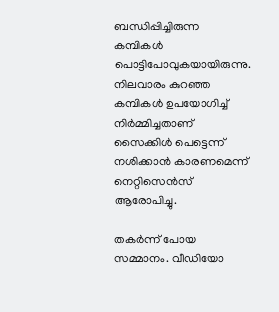ബന്ധിപ്പിച്ചിരുന്ന കമ്പികൾ പൊട്ടിപോവുകയായിരുന്നു. നിലവാരം കുറ‌‍‌ഞ്ഞ കമ്പികൾ ഉപയോഗിച്ച് നിർമ്മിച്ചതാണ് സൈക്കിൾ പെട്ടെന്ന് നശിക്കാൻ കാരണമെന്ന് നെറ്റിസെന്‍സ് ആരോപിച്ചു.

തകർന്ന് പോയ സമ്മാനം. വീഡിയോ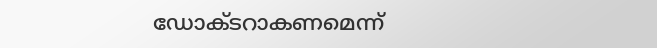ഡോക്ടറാകണമെന്ന്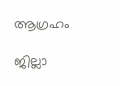ആഗ്രഹം

ജില്ലാ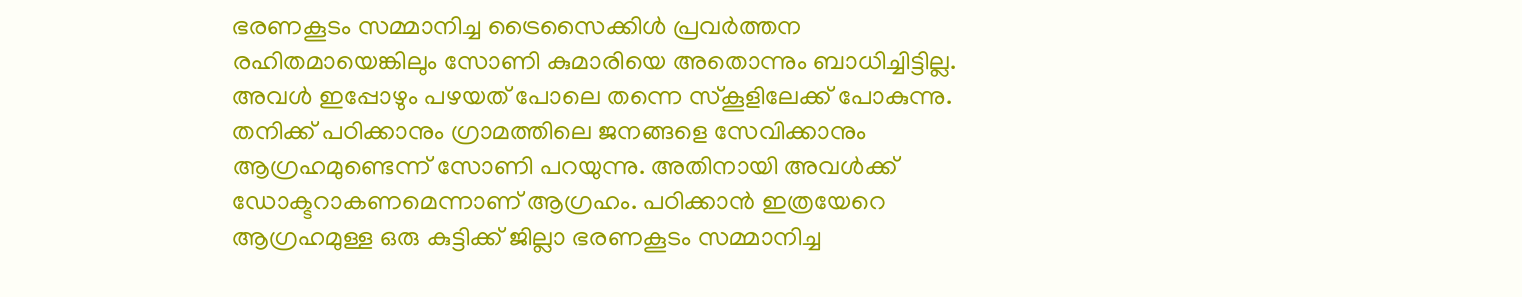ഭരണകൂടം സമ്മാനിച്ച ട്രൈസൈക്കിൾ പ്രവർത്തന രഹിതമായെങ്കിലും സോണി കുമാരിയെ അതൊന്നും ബാധിച്ചിട്ടില്ല. അവൾ ഇപ്പോഴും പഴയത് പോലെ തന്നെ സ്കൂളിലേക്ക് പോകുന്നു. തനിക്ക് പഠിക്കാനും ഗ്രാമത്തിലെ ജനങ്ങളെ സേവിക്കാനും ആഗ്രഹമുണ്ടെന്ന് സോണി പറയുന്നു. അതിനായി അവൾക്ക് ഡോക്ടറാകണമെന്നാണ് ആഗ്രഹം. പഠിക്കാൻ ഇത്രയേറെ ആഗ്രഹമുള്ള ഒരു കുട്ടിക്ക് ജില്ലാ ഭരണകൂടം സമ്മാനിച്ച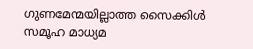ഗുണമേന്മയില്ലാത്ത സൈക്കിൾ സമൂഹ മാധ്യമ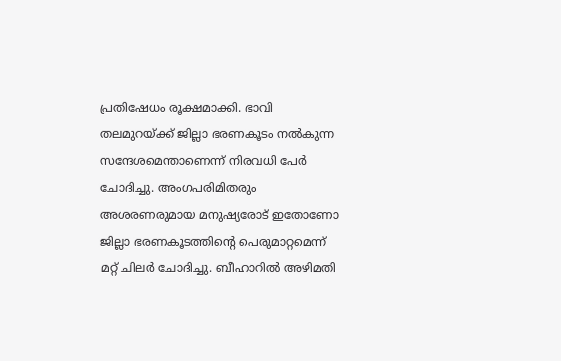പ്രതിഷേധം രൂക്ഷമാക്കി. ഭാവി തലമുറയ്ക്ക് ജില്ലാ ഭരണകൂടം നൽകുന്ന സന്ദേശമെന്താണെന്ന് നിരവധി പേർ ചോദിച്ചു. അംഗപരിമിതരും അശരണരുമായ മനുഷ്യരോട് ഇതോണോ ജില്ലാ ഭരണകൂടത്തിന്‍റെ പെരുമാറ്റമെന്ന് മറ്റ് ചിലർ ചോദിച്ചു. ബീഹാറിൽ അഴിമതി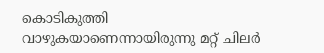കൊടികുത്തി വാഴുകയാണെന്നായിരുന്നു മറ്റ് ചിലർ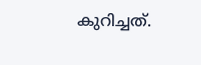കുറിച്ചത്.